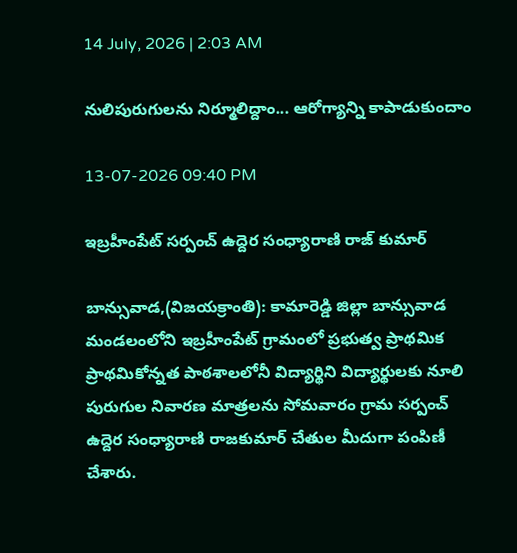14 July, 2026 | 2:03 AM

నులిపురుగులను నిర్మూలిద్దాం... ఆరోగ్యాన్ని కాపాడుకుందాం

13-07-2026 09:40 PM

ఇబ్రహీంపేట్ సర్పంచ్ ఉద్దెర సంధ్యారాణి రాజ్ కుమార్

బాన్సువాడ,(విజయక్రాంతి): కామారెడ్డి జిల్లా బాన్సువాడ మండలంలోని ఇబ్రహీంపేట్ గ్రామంలో ప్రభుత్వ ప్రాథమిక ప్రాథమికోన్నత పాఠశాలలోనీ విద్యార్థిని విద్యార్థులకు నూలి పురుగుల నివారణ మాత్రలను సోమవారం గ్రామ సర్పంచ్ ఉద్దెర సంధ్యారాణి రాజకుమార్ చేతుల మీదుగా పంపిణీ చేశారు.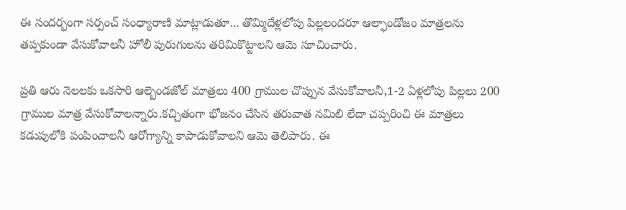ఈ సందర్భంగా సర్పంచ్ సంధ్యారాణి మాట్లాడుతూ... తొమ్మిదేళ్లలోపు పిల్లలందరూ ఆల్ఫాండోజం మాత్రలను తప్పకుండా వేసుకోవాలనీ హోలీ పురుగులను తరిమికొట్టాలని ఆమె సూచించారు.

ప్రతి ఆరు నెలలకు ఒకసారి ఆల్బెండజోల్‌ మాత్రలు 400 గ్రాముల చొప్పున వేసుకోవాలనీ,1-2 ఏళ్లలోపు పిల్లలు 200 గ్రాముల మాత్ర వేసుకోవాలన్నారు.కచ్చితంగా భోజనం చేసిన తరువాత నమిలి లేదా చప్పరించి ఈ మాత్రలు కడుపులోకి పంపించాలనీ ఆరోగ్యాన్ని కాపాడుకోవాలని ఆమె తెలిపారు. ఈ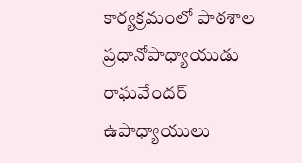కార్యక్రమంలో పాఠశాల ప్రధానోపాధ్యాయుడు రాఘవేందర్ ఉపాధ్యాయులు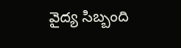వైద్య సిబ్బంది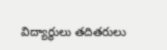విద్యార్థులు తదితరులు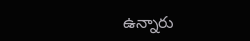ఉన్నారు